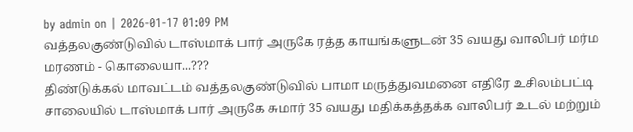by admin on | 2026-01-17 01:09 PM
வத்தலகுண்டுவில் டாஸ்மாக் பார் அருகே ரத்த காயங்களுடன் 35 வயது வாலிபர் மர்ம மரணம் - கொலையா...???
திண்டுக்கல் மாவட்டம் வத்தலகுண்டுவில் பாமா மருத்துவமனை எதிரே உசிலம்பட்டி சாலையில் டாஸ்மாக் பார் அருகே சுமார் 35 வயது மதிக்கத்தக்க வாலிபர் உடல் மற்றும்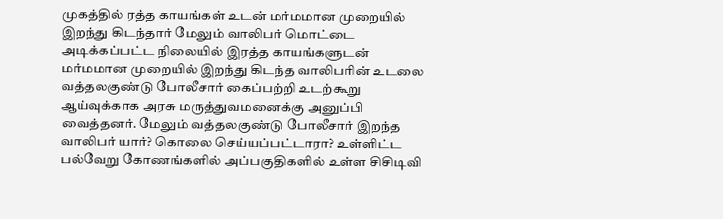முகத்தில் ரத்த காயங்கள் உடன் மர்மமான முறையில் இறந்து கிடந்தார் மேலும் வாலிபர் மொட்டை அடிக்கப்பட்ட நிலையில் இரத்த காயங்களுடன் மர்மமான முறையில் இறந்து கிடந்த வாலிபரின் உடலை வத்தலகுண்டு போலீசார் கைப்பற்றி உடற்கூறு ஆய்வுக்காக அரசு மருத்துவமனைக்கு அனுப்பி வைத்தனர். மேலும் வத்தலகுண்டு போலீசார் இறந்த வாலிபர் யார்? கொலை செய்யப்பட்டாரா? உள்ளிட்ட பல்வேறு கோணங்களில் அப்பகுதிகளில் உள்ள சிசிடிவி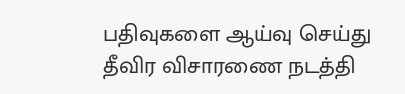பதிவுகளை ஆய்வு செய்து தீவிர விசாரணை நடத்தி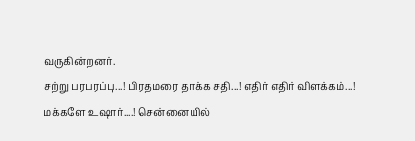வருகின்றனர்.
சற்று பரபரப்பு...! பிரதமரை தாக்க சதி...! எதிர் எதிர் விளக்கம்...!
மக்களே உஷார்....! சென்னையில்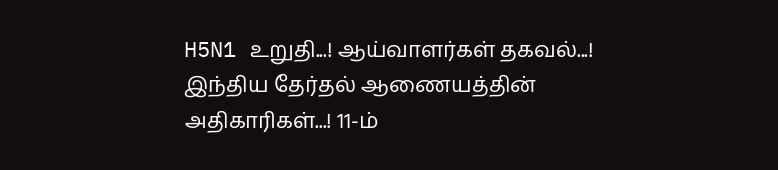H5N1 உறுதி...! ஆய்வாளர்கள் தகவல்...!
இந்திய தேர்தல் ஆணையத்தின் அதிகாரிகள்...! 11-ம்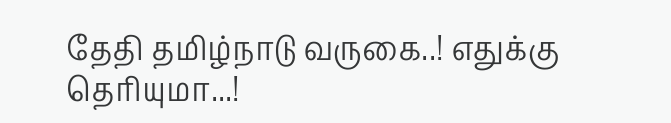தேதி தமிழ்நாடு வருகை..! எதுக்கு தெரியுமா...!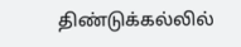திண்டுக்கல்லில்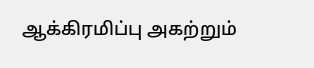ஆக்கிரமிப்பு அகற்றும்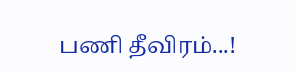பணி தீவிரம்...!